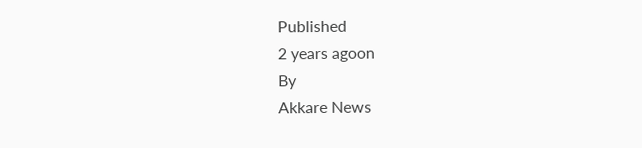Published
2 years agoon
By
Akkare News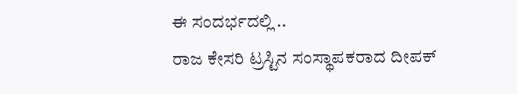ಈ ಸಂದರ್ಭದಲ್ಲಿ ..
ರಾಜ ಕೇಸರಿ ಟ್ರಸ್ಟಿನ ಸಂಸ್ಥಾಪಕರಾದ ದೀಪಕ್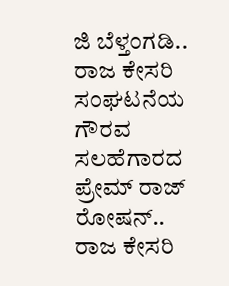ಜಿ ಬೆಳ್ತಂಗಡಿ..
ರಾಜ ಕೇಸರಿ ಸಂಘಟನೆಯ ಗೌರವ ಸಲಹೆಗಾರದ ಪ್ರೇಮ್ ರಾಜ್ ರೋಷನ್..
ರಾಜ ಕೇಸರಿ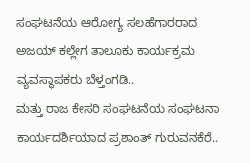ಸಂಘಟನೆಯ ಆರೋಗ್ಯ ಸಲಹೆಗಾರರಾದ ಅಜಯ್ ಕಲ್ಲೇಗ ತಾಲೂಕು ಕಾರ್ಯಕ್ರಮ ವ್ಯವಸ್ಥಾಪಕರು ಬೆಳ್ತಂಗಡಿ..
ಮತ್ತು ರಾಜ ಕೇಸರಿ ಸಂಘಟನೆಯ ಸಂಘಟನಾ ಕಾರ್ಯದರ್ಶಿಯಾದ ಪ್ರಶಾಂತ್ ಗುರುವನಕೆರೆ..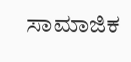ಸಾಮಾಜಿಕ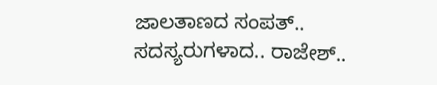ಜಾಲತಾಣದ ಸಂಪತ್..
ಸದಸ್ಯರುಗಳಾದ.. ರಾಜೇಶ್..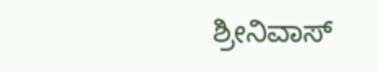ಶ್ರೀನಿವಾಸ್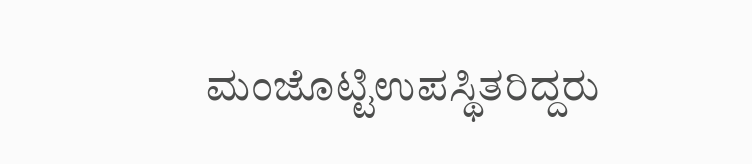ಮಂಜೊಟ್ಟಿಉಪಸ್ಥಿತರಿದ್ದರು